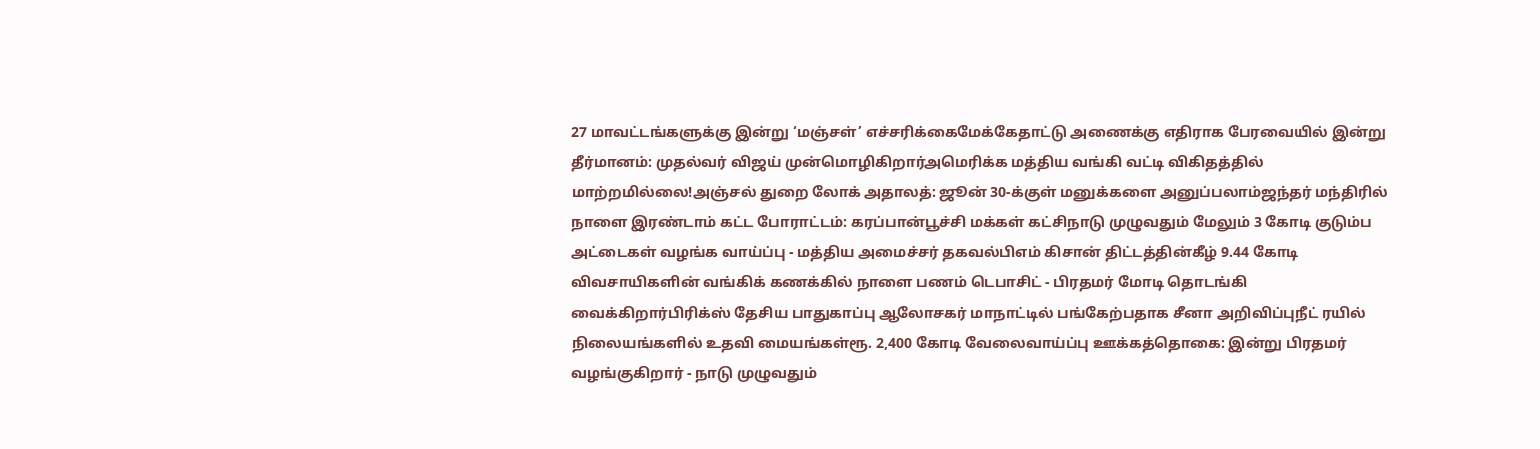27 மாவட்டங்களுக்கு இன்று ‘மஞ்சள்’ எச்சரிக்கைமேக்கேதாட்டு அணைக்கு எதிராக பேரவையில் இன்று தீர்மானம்: முதல்வர் விஜய் முன்மொழிகிறார்அமெரிக்க மத்திய வங்கி வட்டி விகிதத்தில் மாற்றமில்லை!அஞ்சல் துறை லோக் அதாலத்: ஜூன் 30-க்குள் மனுக்களை அனுப்பலாம்ஜந்தர் மந்திரில் நாளை இரண்டாம் கட்ட போராட்டம்: கரப்பான்பூச்சி மக்கள் கட்சிநாடு முழுவதும் மேலும் 3 கோடி குடும்ப அட்டைகள் வழங்க வாய்ப்பு - மத்திய அமைச்சர் தகவல்பிஎம் கிசான் திட்டத்தின்கீழ் 9.44 கோடி விவசாயிகளின் வங்கிக் கணக்கில் நாளை பணம் டெபாசிட் - பிரதமர் மோடி தொடங்கி வைக்கிறார்பிரிக்ஸ் தேசிய பாதுகாப்பு ஆலோசகர் மாநாட்டில் பங்கேற்பதாக சீனா அறிவிப்புநீட் ரயில் நிலையங்களில் உதவி மையங்கள்ரூ. 2,400 கோடி வேலைவாய்ப்பு ஊக்கத்தொகை: இன்று பிரதமர் வழங்குகிறார் - நாடு முழுவதும்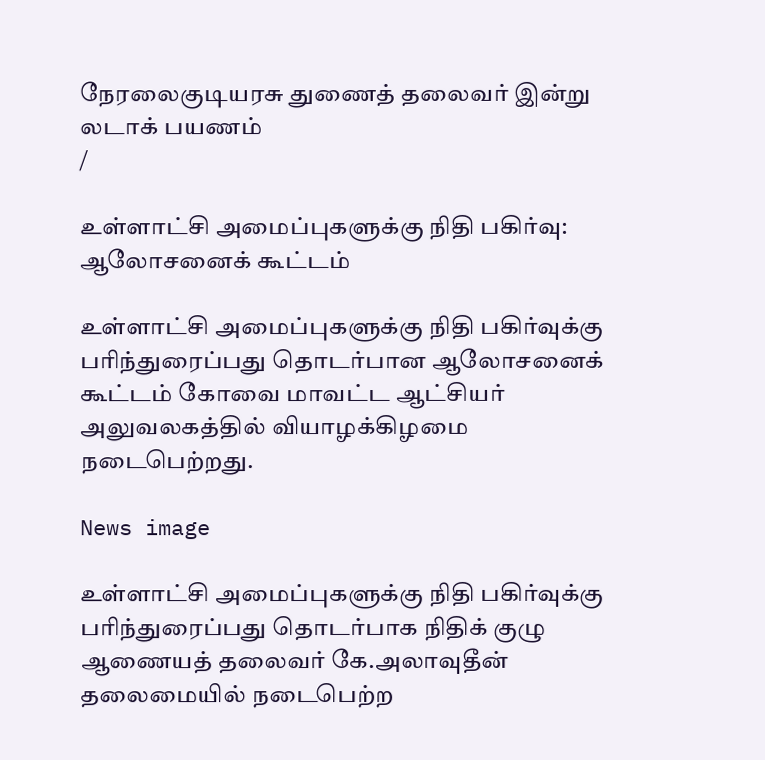நேரலைகுடியரசு துணைத் தலைவர் இன்று லடாக் பயணம்
/

உள்ளாட்சி அமைப்புகளுக்கு நிதி பகிர்வு: ஆலோசனைக் கூட்டம்

உள்ளாட்சி அமைப்புகளுக்கு நிதி பகிர்வுக்கு பரிந்துரைப்பது தொடர்பான ஆலோசனைக் கூட்டம் கோவை மாவட்ட ஆட்சியர் அலுவலகத்தில் வியாழக்கிழமை நடைபெற்றது.

News image

உள்ளாட்சி அமைப்புகளுக்கு நிதி பகிர்வுக்கு பரிந்துரைப்பது தொடர்பாக நிதிக் குழு ஆணையத் தலைவர் கே.அலாவுதீன் தலைமையில் நடைபெற்ற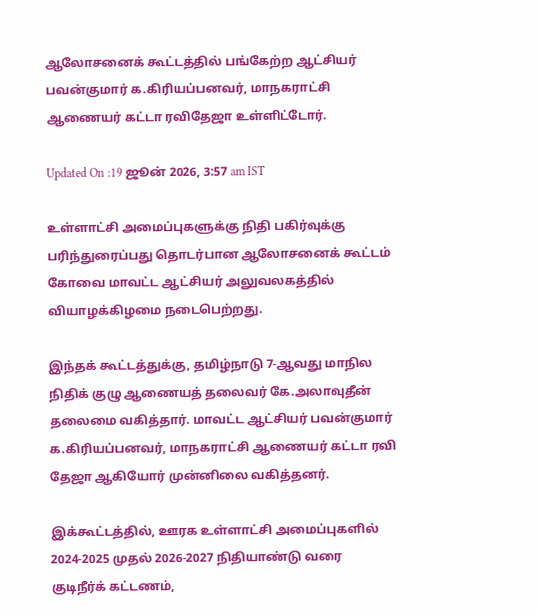ஆலோசனைக் கூட்டத்தில் பங்கேற்ற ஆட்சியர் பவன்குமார் க.கிரியப்பனவர், மாநகராட்சி ஆணையர் கட்டா ரவிதேஜா உள்ளிட்டோர்.

Updated On :19 ஜூன் 2026, 3:57 am IST

உள்ளாட்சி அமைப்புகளுக்கு நிதி பகிர்வுக்கு பரிந்துரைப்பது தொடர்பான ஆலோசனைக் கூட்டம் கோவை மாவட்ட ஆட்சியர் அலுவலகத்தில் வியாழக்கிழமை நடைபெற்றது.

இந்தக் கூட்டத்துக்கு, தமிழ்நாடு 7-ஆவது மாநில நிதிக் குழு ஆணையத் தலைவர் கே.அலாவுதீன் தலைமை வகித்தார். மாவட்ட ஆட்சியர் பவன்குமார் க.கிரியப்பனவர், மாநகராட்சி ஆணையர் கட்டா ரவி தேஜா ஆகியோர் முன்னிலை வகித்தனர்.

இக்கூட்டத்தில், ஊரக உள்ளாட்சி அமைப்புகளில் 2024-2025 முதல் 2026-2027 நிதியாண்டு வரை குடிநீர்க் கட்டணம்,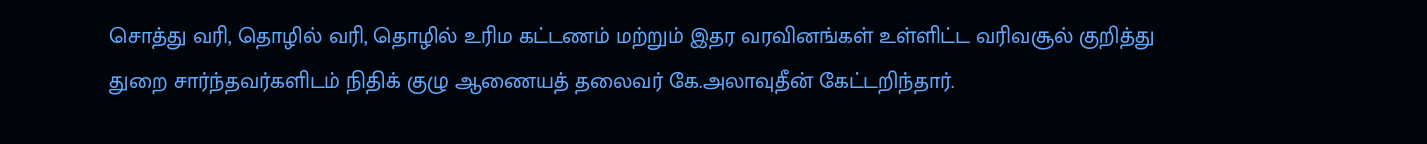சொத்து வரி, தொழில் வரி, தொழில் உரிம கட்டணம் மற்றும் இதர வரவினங்கள் உள்ளிட்ட வரிவசூல் குறித்து துறை சார்ந்தவர்களிடம் நிதிக் குழு ஆணையத் தலைவர் கே.அலாவுதீன் கேட்டறிந்தார்.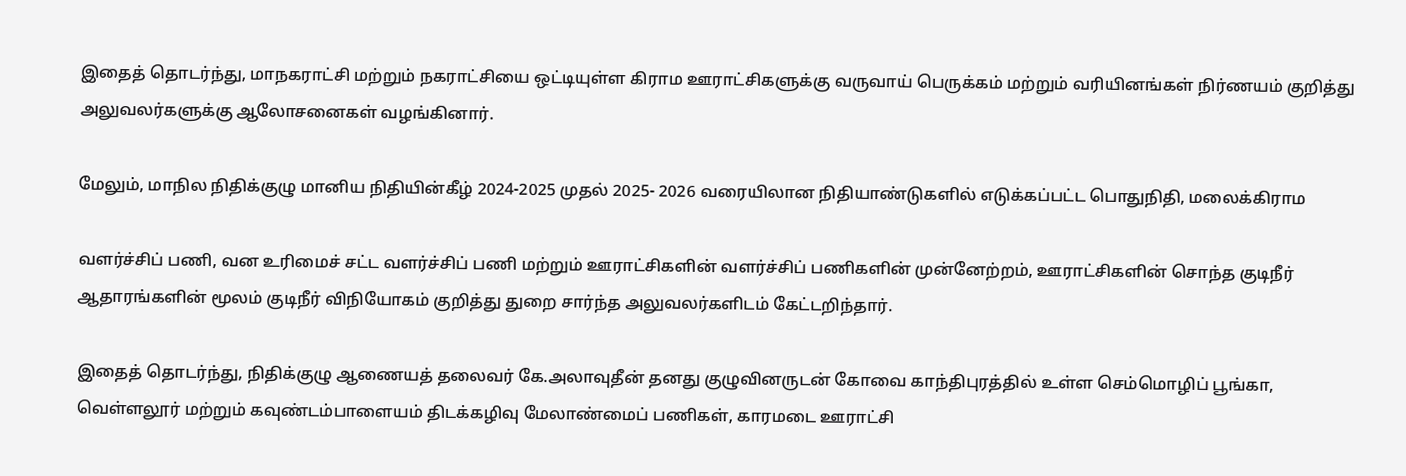இதைத் தொடர்ந்து, மாநகராட்சி மற்றும் நகராட்சியை ஒட்டியுள்ள கிராம ஊராட்சிகளுக்கு வருவாய் பெருக்கம் மற்றும் வரியினங்கள் நிர்ணயம் குறித்து அலுவலர்களுக்கு ஆலோசனைகள் வழங்கினார்.

மேலும், மாநில நிதிக்குழு மானிய நிதியின்கீழ் 2024-2025 முதல் 2025- 2026 வரையிலான நிதியாண்டுகளில் எடுக்கப்பட்ட பொதுநிதி, மலைக்கிராம

வளர்ச்சிப் பணி, வன உரிமைச் சட்ட வளர்ச்சிப் பணி மற்றும் ஊராட்சிகளின் வளர்ச்சிப் பணிகளின் முன்னேற்றம், ஊராட்சிகளின் சொந்த குடிநீர் ஆதாரங்களின் மூலம் குடிநீர் விநியோகம் குறித்து துறை சார்ந்த அலுவலர்களிடம் கேட்டறிந்தார்.

இதைத் தொடர்ந்து, நிதிக்குழு ஆணையத் தலைவர் கே.அலாவுதீன் தனது குழுவினருடன் கோவை காந்திபுரத்தில் உள்ள செம்மொழிப் பூங்கா, வெள்ளலூர் மற்றும் கவுண்டம்பாளையம் திடக்கழிவு மேலாண்மைப் பணிகள், காரமடை ஊராட்சி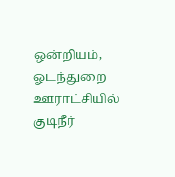ஒன்றியம், ஓடந்துறை ஊராட்சியில் குடிநீர்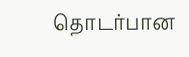தொடர்பான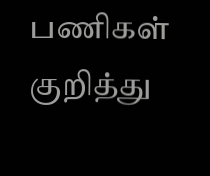பணிகள் குறித்து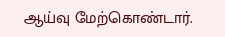ஆய்வு மேற்கொண்டார்.